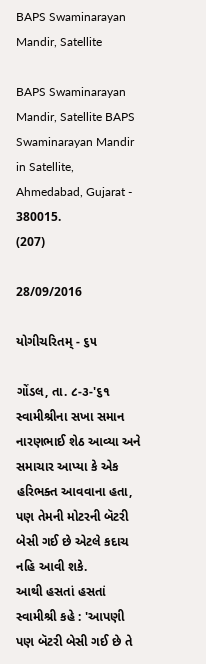BAPS Swaminarayan Mandir, Satellite

BAPS Swaminarayan Mandir, Satellite BAPS Swaminarayan Mandir in Satellite, Ahmedabad, Gujarat - 380015.
(207)

28/09/2016

યોગીચરિતમ્ - ૬૫

ગોંડલ, તા. ૮-૩-'૬૧
સ્વામીશ્રીના સખા સમાન નારણભાઈ શેઠ આવ્યા અને સમાચાર આપ્યા કે એક હરિભક્ત આવવાના હતા, પણ તેમની મોટરની બૅટરી બેસી ગઈ છે એટલે કદાચ નહિ આવી શકે.
આથી હસતાં હસતાં સ્વામીશ્રી કહે : 'આપણી પણ બૅટરી બેસી ગઈ છે તે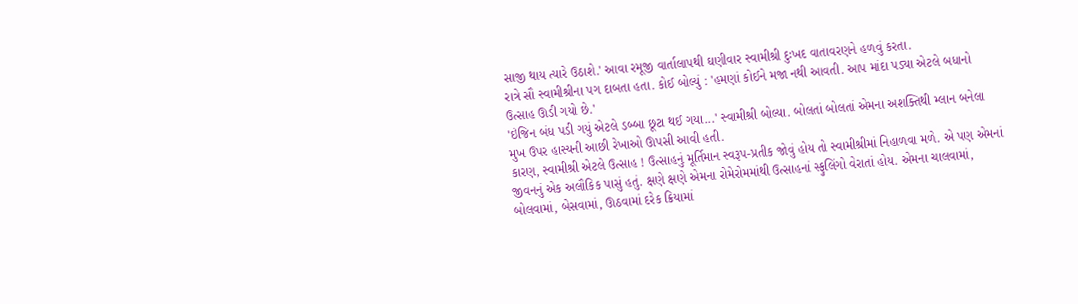સાજી થાય ત્યારે ઉઠાશે.' આવા રમૂજી વાર્તાલાપથી ઘણીવાર સ્વામીશ્રી દુઃખદ વાતાવરણને હળવું કરતા.
રાત્રે સૌ સ્વામીશ્રીના પગ દાબતા હતા. કોઈ બોલ્યું : 'હમણાં કોઈને મજા નથી આવતી. આપ માંદા પડ્યા એટલે બધાનો ઉત્સાહ ઊડી ગયો છે.'
'ઇંજિન બંધ પડી ગયું એટલે ડબ્બા છૂટા થઈ ગયા...' સ્વામીશ્રી બોલ્યા. બોલતાં બોલતાં એમના અશક્તિથી મ્લાન બનેલા મુખ ઉપર હાસ્યની આછી રેખાઓ ઊપસી આવી હતી.
કારણ, સ્વામીશ્રી એટલે ઉત્સાહ ! ઉત્સાહનું મૂર્તિમાન સ્વરૂપ-પ્રતીક જોવું હોય તો સ્વામીશ્રીમાં નિહાળવા મળે. એ પણ એમનાં જીવનનું એક અલૌકિક પાસું હતું. ક્ષણે ક્ષણે એમના રોમેરોમમાંથી ઉત્સાહનાં સ્ફુલિંગો વેરાતાં હોય. એમના ચાલવામાં, બોલવામાં, બેસવામાં, ઊઠવામાં દરેક ક્રિયામાં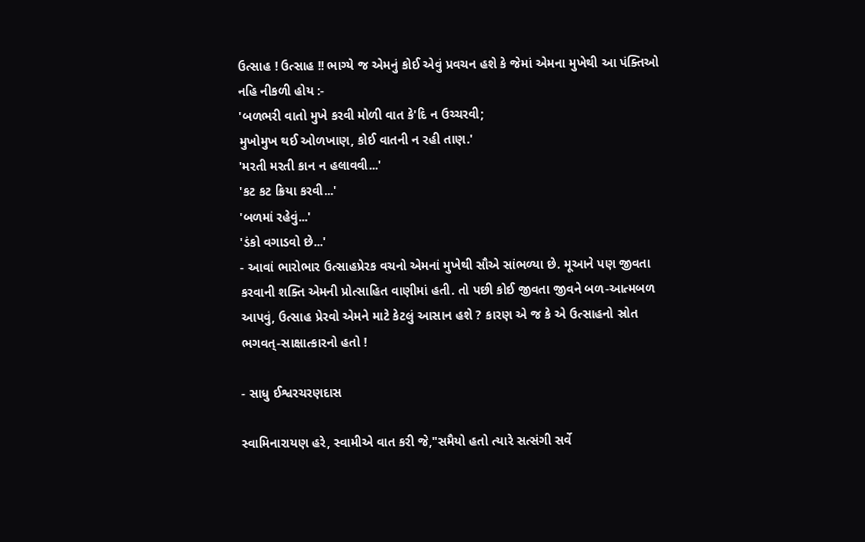ઉત્સાહ ! ઉત્સાહ !! ભાગ્યે જ એમનું કોઈ એવું પ્રવચન હશે કે જેમાં એમના મુખેથી આ પંક્તિઓ નહિ નીકળી હોય :-
'બળભરી વાતો મુખે કરવી મોળી વાત કે'દિ ન ઉચ્ચરવી;
મુખોમુખ થઈ ઓળખાણ, કોઈ વાતની ન રહી તાણ.'
'મરતી મરતી કાન ન હલાવવી...'
'કટ કટ ક્રિયા કરવી...'
'બળમાં રહેવું...'
'ડંકો વગાડવો છે...'
- આવાં ભારોભાર ઉત્સાહપ્રેરક વચનો એમનાં મુખેથી સૌએ સાંભળ્યા છે. મૂઆને પણ જીવતા કરવાની શક્તિ એમની પ્રોત્સાહિત વાણીમાં હતી. તો પછી કોઈ જીવતા જીવને બળ-આત્મબળ આપવું, ઉત્સાહ પ્રેરવો એમને માટે કેટલું આસાન હશે ? કારણ એ જ કે એ ઉત્સાહનો સ્રોત ભગવત્‌-સાક્ષાત્કારનો હતો !

- સાધુ ઈશ્વરચરણદાસ

સ્વામિનારાયણ હરે, સ્વામીએ વાત કરી જે,"સમૈયો હતો ત્યારે સત્સંગી સર્વે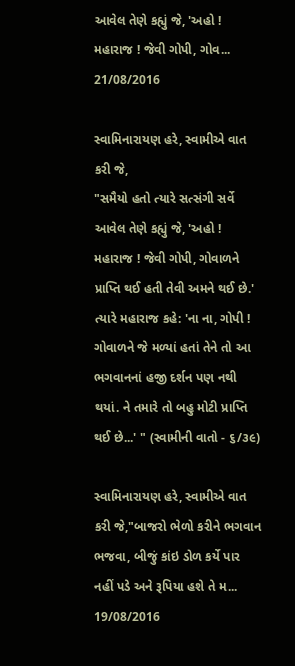આવેલ તેણે કહ્યું જે, 'અહો ! મહારાજ ! જેવી ગોપી, ગોવ...
21/08/2016

સ્વામિનારાયણ હરે, સ્વામીએ વાત કરી જે,
"સમૈયો હતો ત્યારે સત્સંગી સર્વે આવેલ તેણે કહ્યું જે, 'અહો ! મહારાજ ! જેવી ગોપી, ગોવાળને પ્રાપ્તિ થઈ હતી તેવી અમને થઈ છે.' ત્યારે મહારાજ કહે: 'ના ના, ગોપી ! ગોવાળને જે મળ્યાં હતાં તેને તો આ ભગવાનનાં હજી દર્શન પણ નથી થયાં. ને તમારે તો બહુ મોટી પ્રાપ્તિ થઈ છે...' " (સ્વામીની વાતો - ૬/૩૯)

સ્વામિનારાયણ હરે, સ્વામીએ વાત કરી જે,"બાજરો ભેળો કરીને ભગવાન ભજવા, બીજું કાંઇ ડોળ કર્યે પાર નહીં પડે અને રૂપિયા હશે તે મ...
19/08/2016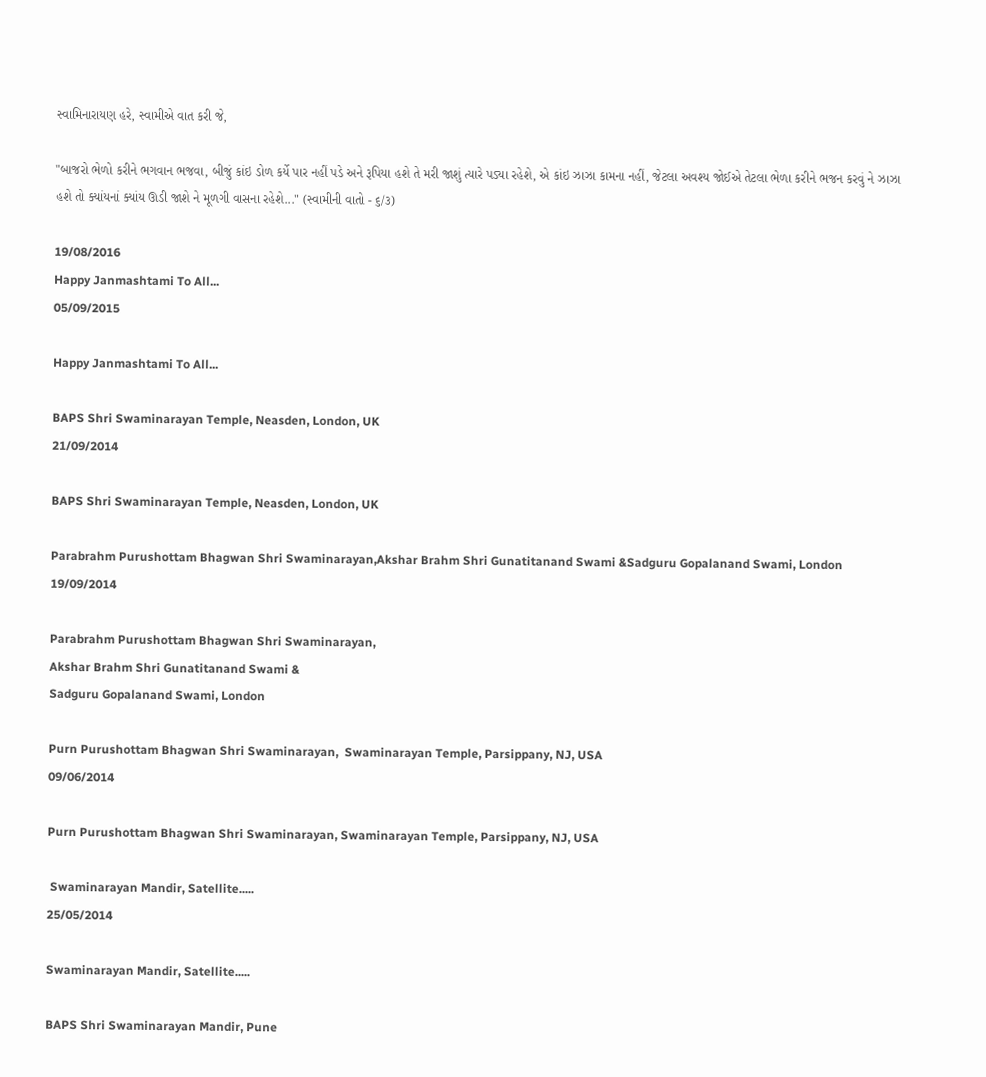સ્વામિનારાયણ હરે, સ્વામીએ વાત કરી જે,

"બાજરો ભેળો કરીને ભગવાન ભજવા, બીજું કાંઇ ડોળ કર્યે પાર નહીં પડે અને રૂપિયા હશે તે મરી જાશું ત્યારે પડ્યા રહેશે, એ કાંઇ ઝાઝા કામના નહીં, જેટલા અવશ્ય જોઈએ તેટલા ભેળા કરીને ભજન કરવું ને ઝાઝા હશે તો ક્યાંયનાં ક્યાંય ઊડી જાશે ને મૂળગી વાસના રહેશે..." (સ્વામીની વાતો - ૬/૩)

19/08/2016
Happy Janmashtami To All...
05/09/2015

Happy Janmashtami To All...

BAPS Shri Swaminarayan Temple, Neasden, London, UK
21/09/2014

BAPS Shri Swaminarayan Temple, Neasden, London, UK

Parabrahm Purushottam Bhagwan Shri Swaminarayan,Akshar Brahm Shri Gunatitanand Swami &Sadguru Gopalanand Swami, London
19/09/2014

Parabrahm Purushottam Bhagwan Shri Swaminarayan,
Akshar Brahm Shri Gunatitanand Swami &
Sadguru Gopalanand Swami, London

Purn Purushottam Bhagwan Shri Swaminarayan,  Swaminarayan Temple, Parsippany, NJ, USA
09/06/2014

Purn Purushottam Bhagwan Shri Swaminarayan, Swaminarayan Temple, Parsippany, NJ, USA

 Swaminarayan Mandir, Satellite.....
25/05/2014

Swaminarayan Mandir, Satellite.....

BAPS Shri Swaminarayan Mandir, Pune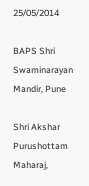25/05/2014

BAPS Shri Swaminarayan Mandir, Pune

Shri Akshar Purushottam Maharaj,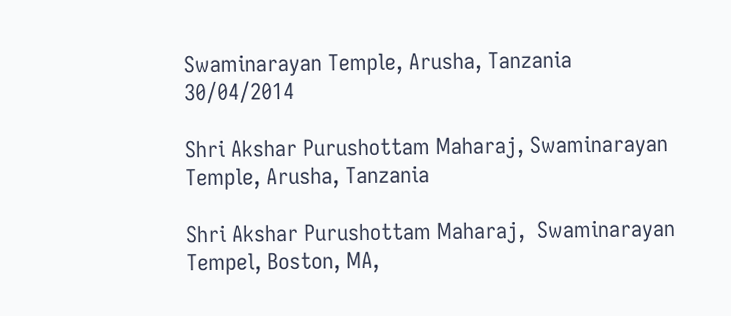Swaminarayan Temple, Arusha, Tanzania
30/04/2014

Shri Akshar Purushottam Maharaj, Swaminarayan Temple, Arusha, Tanzania

Shri Akshar Purushottam Maharaj,  Swaminarayan Tempel, Boston, MA,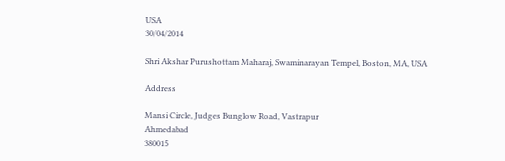USA
30/04/2014

Shri Akshar Purushottam Maharaj, Swaminarayan Tempel, Boston, MA, USA

Address

Mansi Circle, Judges Bunglow Road, Vastrapur
Ahmedabad
380015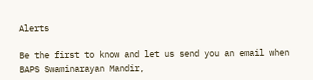Alerts

Be the first to know and let us send you an email when BAPS Swaminarayan Mandir,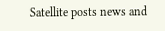Satellite posts news and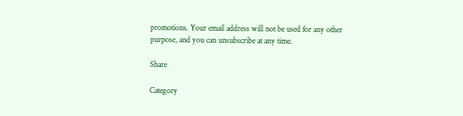promotions. Your email address will not be used for any other purpose, and you can unsubscribe at any time.

Share

Category